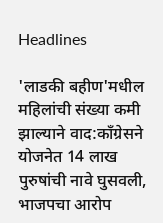Headlines

'लाडकी बहीण'मधील महिलांची संख्या कमी झाल्याने वाद:काँग्रेसने योजनेत 14 लाख पुरुषांची नावे घुसवली, भाजपचा आरोप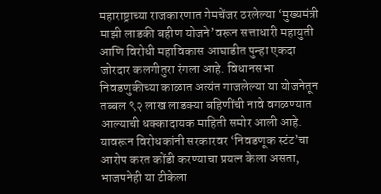महाराष्ट्राच्या राजकारणात गेमचेंजर ठरलेल्या ‘मुख्यमंत्री माझी लाडकी बहीण योजने’वरून सत्ताधारी महायुती आणि विरोधी महाविकास आघाडीत पुन्हा एकदा जोरदार कलगीतुरा रंगला आहे. विधानसभा निवडणुकीच्या काळात अत्यंत गाजलेल्या या योजनेतून तब्बल ९२ लाख लाडक्या बहिणींची नावे वगळण्यात आल्याची धक्कादायक माहिती समोर आली आहे. यावरून विरोधकांनी सरकारवर ‘निवडणूक स्टंट’चा आरोप करत कोंडी करण्याचा प्रयत्न केला असता, भाजपनेही या टीकेला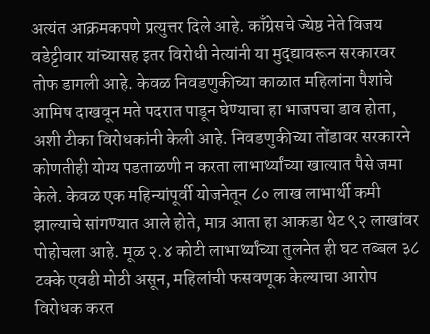अत्यंत आक्रमकपणे प्रत्युत्तर दिले आहे. काँग्रेसचे ज्येष्ठ नेते विजय वडेट्टीवार यांच्यासह इतर विरोधी नेत्यांनी या मुद्द्यावरून सरकारवर तोफ डागली आहे. केवळ निवडणुकीच्या काळात महिलांना पैशांचे आमिष दाखवून मते पदरात पाडून घेण्याचा हा भाजपचा डाव होता, अशी टीका विरोधकांनी केली आहे. निवडणुकीच्या तोंडावर सरकारने कोणतीही योग्य पडताळणी न करता लाभार्थ्यांच्या खात्यात पैसे जमा केले. केवळ एक महिन्यांपूर्वी योजनेतून ८० लाख लाभार्थी कमी झाल्याचे सांगण्यात आले होते, मात्र आता हा आकडा थेट ९२ लाखांवर पोहोचला आहे. मूळ २.४ कोटी लाभार्थ्यांच्या तुलनेत ही घट तब्बल ३८ टक्के एवढी मोठी असून, महिलांची फसवणूक केल्याचा आरोप विरोधक करत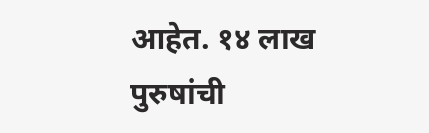आहेत. १४ लाख पुरुषांची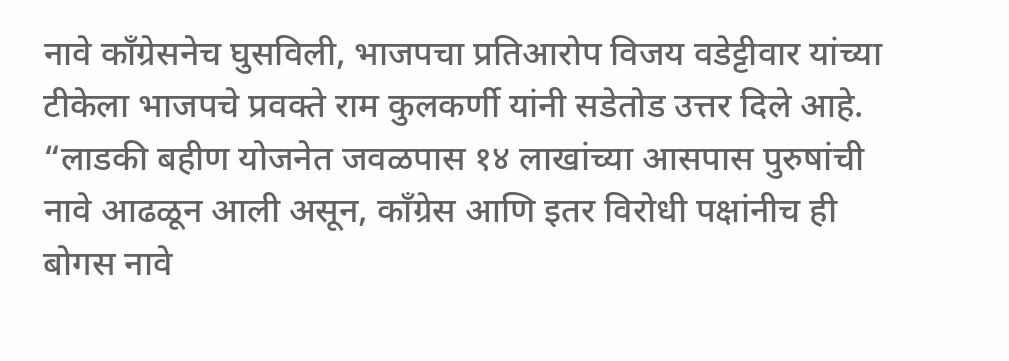नावे काँग्रेसनेच घुसविली, भाजपचा प्रतिआरोप विजय वडेट्टीवार यांच्या टीकेला भाजपचे प्रवक्ते राम कुलकर्णी यांनी सडेतोड उत्तर दिले आहे. “लाडकी बहीण योजनेत जवळपास १४ लाखांच्या आसपास पुरुषांची नावे आढळून आली असून, काँग्रेस आणि इतर विरोधी पक्षांनीच ही बोगस नावे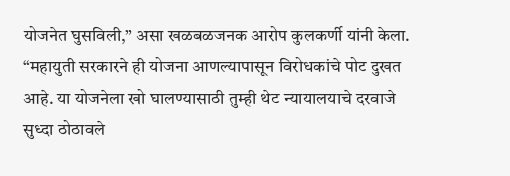योजनेत घुसविली,” असा खळबळजनक आरोप कुलकर्णी यांनी केला. “महायुती सरकारने ही योजना आणल्यापासून विरोधकांचे पोट दुखत आहे. या योजनेला खो घालण्यासाठी तुम्ही थेट न्यायालयाचे दरवाजे सुध्दा ठोठावले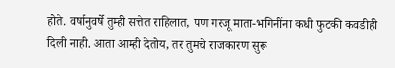होते. वर्षानुवर्षे तुम्ही सत्तेत राहिलात, पण गरजू माता-भगिनींना कधी फुटकी कवडीही दिली नाही. आता आम्ही देतोय, तर तुमचे राजकारण सुरू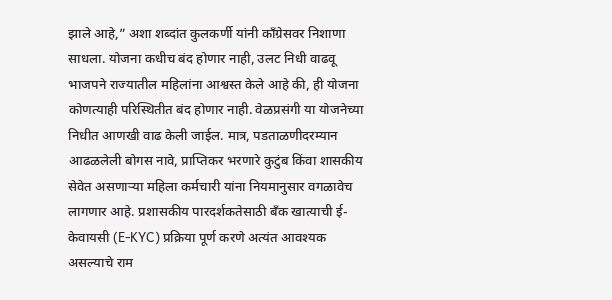झाले आहे,” अशा शब्दांत कुलकर्णी यांनी काँग्रेसवर निशाणा साधला. योजना कधीच बंद होणार नाही, उलट निधी वाढवू भाजपने राज्यातील महिलांना आश्वस्त केले आहे की, ही योजना कोणत्याही परिस्थितीत बंद होणार नाही. वेळप्रसंगी या योजनेच्या निधीत आणखी वाढ केली जाईल. मात्र, पडताळणीदरम्यान आढळलेली बोगस नावे, प्राप्तिकर भरणारे कुटुंब किंवा शासकीय सेवेत असणाऱ्या महिला कर्मचारी यांना नियमानुसार वगळावेच लागणार आहे. प्रशासकीय पारदर्शकतेसाठी बँक खात्याची ई-केवायसी (E-KYC) प्रक्रिया पूर्ण करणे अत्यंत आवश्यक असल्याचे राम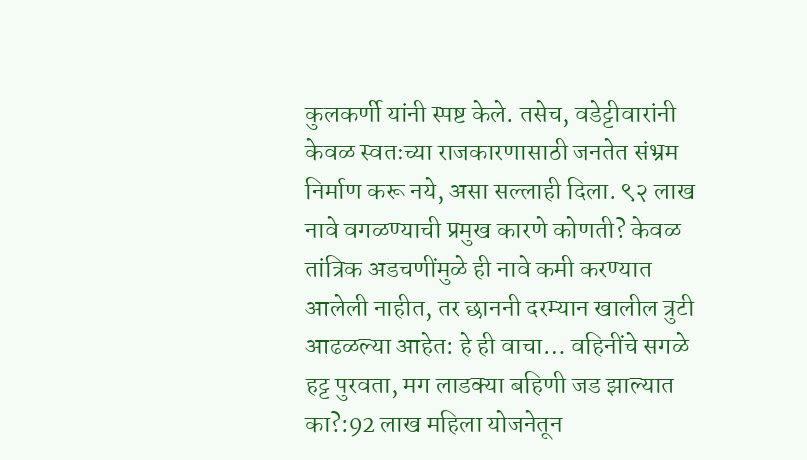कुलकर्णी यांनी स्पष्ट केले. तसेच, वडेट्टीवारांनी केवळ स्वतःच्या राजकारणासाठी जनतेत संभ्रम निर्माण करू नये, असा सल्लाही दिला. ९२ लाख नावे वगळण्याची प्रमुख कारणे कोणती? केवळ तांत्रिक अडचणींमुळे ही नावे कमी करण्यात आलेली नाहीत, तर छाननी दरम्यान खालील त्रुटी आढळल्या आहेत: हे ही वाचा… वहिनींचे सगळे हट्ट पुरवता, मग लाडक्या बहिणी जड झाल्यात का?:92 लाख महिला योजनेतून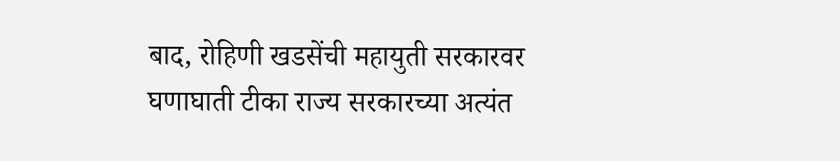बाद, रोहिणी खडसेंची महायुती सरकारवर घणाघाती टीका राज्य सरकारच्या अत्यंत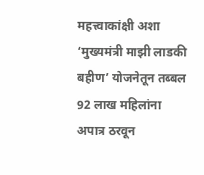महत्त्वाकांक्षी अशा ‘मुख्यमंत्री माझी लाडकी बहीण’ योजनेतून तब्बल 92 लाख महिलांना अपात्र ठरवून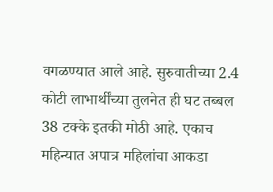वगळण्यात आले आहे. सुरुवातीच्या 2.4 कोटी लाभार्थींच्या तुलनेत ही घट तब्बल 38 टक्के इतकी मोठी आहे. एकाच महिन्यात अपात्र महिलांचा आकडा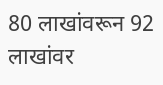80 लाखांवरून 92 लाखांवर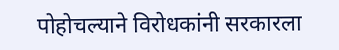पोहोचल्याने विरोधकांनी सरकारला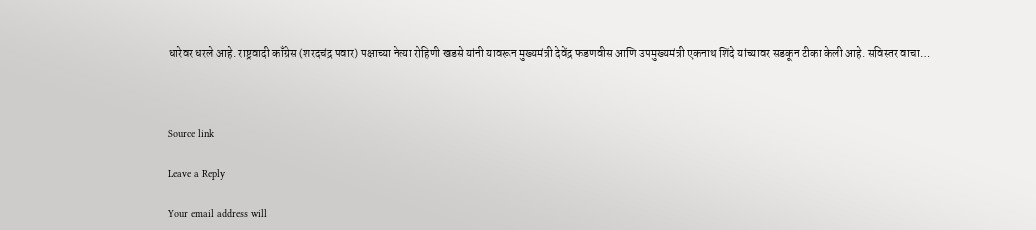धारेवर धरले आहे. राष्ट्रवादी काँग्रेस (शरदचंद्र पवार) पक्षाच्या नेत्या रोहिणी खडसे यांनी यावरून मुख्यमंत्री देवेंद्र फडणवीस आणि उपमुख्यमंत्री एकनाथ शिंदे यांच्यावर सडकून टीका केली आहे. सविस्तर वाचा…



Source link

Leave a Reply

Your email address will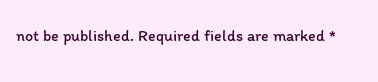not be published. Required fields are marked *